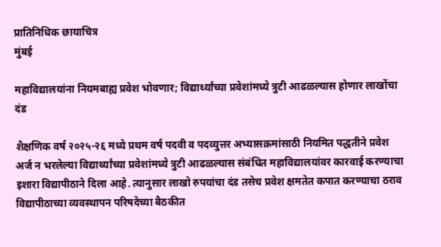प्रातिनिधिक छायाचित्र
मुंबई

महाविद्यालयांना नियमबाह्य प्रवेश भोवणार; विद्यार्थ्यांच्या प्रवेशांमध्ये त्रुटी आढळल्यास होणार लाखोंचा दंड

शैक्षणिक वर्ष २०२५-२६ मध्ये प्रथम वर्ष पदवी व पदव्युत्तर अभ्यासक्रमांसाठी नियमित पद्धतीने प्रवेश अर्ज न भरलेल्या विद्यार्थ्यांच्या प्रवेशांमध्ये त्रुटी आढळल्यास संबंधित महाविद्यालयांवर कारवाई करण्याचा इशारा विद्यापीठाने दिला आहे. त्यानुसार लाखो रुपयांचा दंड तसेच प्रवेश क्षमतेत कपात करण्याचा ठराव विद्यापीठाच्या व्यवस्थापन परिषदेच्या बैठकीत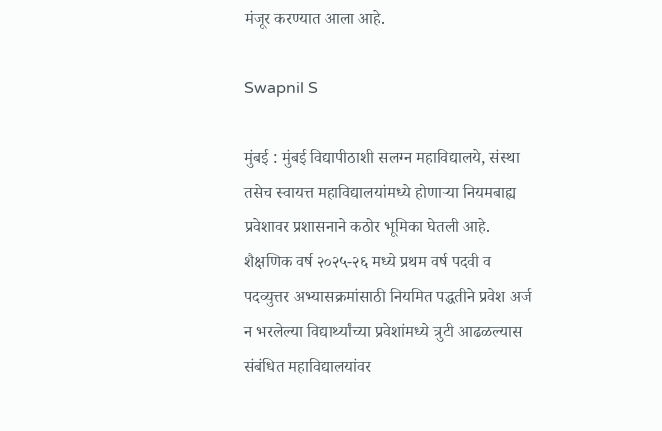मंजूर करण्यात आला आहे.

Swapnil S

मुंबई : मुंबई विद्यापीठाशी सलग्न महाविद्यालये, संस्था तसेच स्वायत्त महाविद्यालयांमध्ये होणाऱ्या नियमबाह्य प्रवेशावर प्रशासनाने कठोर भूमिका घेतली आहे. शैक्षणिक वर्ष २०२५-२६ मध्ये प्रथम वर्ष पदवी व पदव्युत्तर अभ्यासक्रमांसाठी नियमित पद्धतीने प्रवेश अर्ज न भरलेल्या विद्यार्थ्यांच्या प्रवेशांमध्ये त्रुटी आढळल्यास संबंधित महाविद्यालयांवर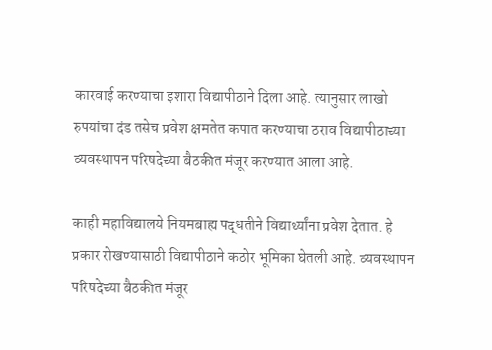कारवाई करण्याचा इशारा विद्यापीठाने दिला आहे. त्यानुसार लाखो रुपयांचा दंड तसेच प्रवेश क्षमतेत कपात करण्याचा ठराव विद्यापीठाच्या व्यवस्थापन परिषदेच्या बैठकीत मंजूर करण्यात आला आहे.

काही महाविद्यालये नियमबाह्य पद्धतीने विद्यार्थ्यांना प्रवेश देतात. हे प्रकार रोखण्यासाठी विद्यापीठाने कठोर भूमिका घेतली आहे. व्यवस्थापन परिषदेच्या बैठकीत मंजूर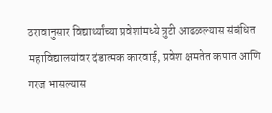ठरावानुसार विद्यार्थ्यांच्या प्रवेशांमध्ये त्रुटी आढळल्यास संबंधित महाविद्यालयांवर दंडात्मक कारवाई, प्रवेश क्षमतेत कपात आणि गरज भासल्यास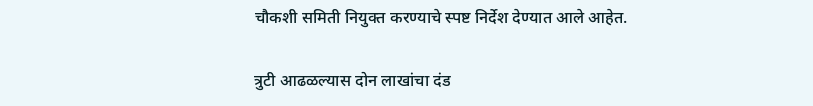चौकशी समिती नियुक्त करण्याचे स्पष्ट निर्देश देण्यात आले आहेत.

त्रुटी आढळल्यास दोन लाखांचा दंड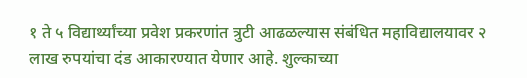१ ते ५ विद्यार्थ्यांच्या प्रवेश प्रकरणांत त्रुटी आढळल्यास संबंधित महाविद्यालयावर २ लाख रुपयांचा दंड आकारण्यात येणार आहे. शुल्काच्या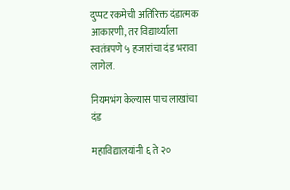दुप्पट रकमेची अतिरिक्त दंडात्मक आकारणी, तर विद्यार्थ्याला स्वतंत्रपणे ५ हजारांचा दंड भरावा लागेल.

नियमभंग केल्यास पाच लाखांचा दंड

महाविद्यालयांनी ६ ते २०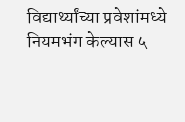विद्यार्थ्यांच्या प्रवेशांमध्ये नियमभंग केल्यास ५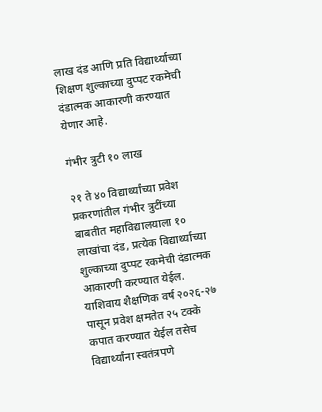लाख दंड आणि प्रति विद्यार्थ्याच्या शिक्षण शुल्काच्या दुप्पट रकमेची दंडात्मक आकारणी करण्यात येणार आहे.

गंभीर त्रुटी १० लाख

२१ ते ४० विद्यार्थ्यांच्या प्रवेश प्रकरणांतील गंभीर त्रुटींच्या बाबतीत महाविद्यालयाला १० लाखांचा दंड, प्रत्येक विद्यार्थ्याच्या शुल्काच्या दुप्पट रकमेची दंडात्मक आकारणी करण्यात येईल. याशिवाय शैक्षणिक वर्ष २०२६-२७ पासून प्रवेश क्षमतेत २५ टक्के कपात करण्यात येईल तसेच विद्यार्थ्यांना स्वतंत्रपणे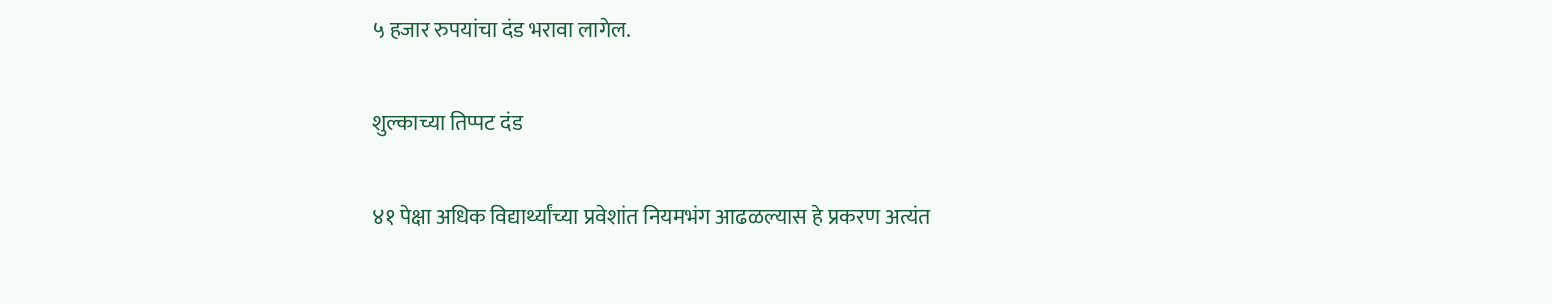५ हजार रुपयांचा दंड भरावा लागेल.

शुल्काच्या तिप्पट दंड

४१ पेक्षा अधिक विद्यार्थ्यांच्या प्रवेशांत नियमभंग आढळल्यास हे प्रकरण अत्यंत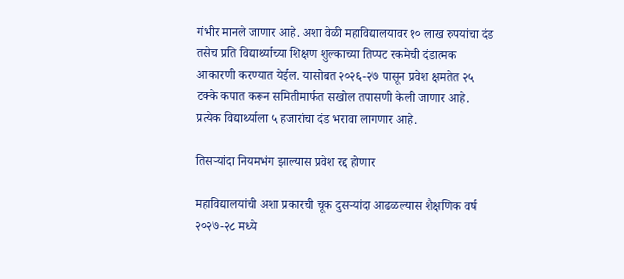गंभीर मानले जाणार आहे. अशा वेळी महाविद्यालयावर १० लाख रुपयांचा दंड तसेच प्रति विद्यार्थ्याच्या शिक्षण शुल्काच्या तिप्पट रकमेची दंडात्मक आकारणी करण्यात येईल. यासोबत २०२६-२७ पासून प्रवेश क्षमतेत २५ टक्के कपात करून समितीमार्फत सखोल तपासणी केली जाणार आहे. प्रत्येक विद्यार्थ्याला ५ हजारांचा दंड भरावा लागणार आहे.

तिसऱ्यांदा नियमभंग झाल्यास प्रवेश रद्द होणार

महाविद्यालयांची अशा प्रकारची चूक दुसऱ्यांदा आढळल्यास शैक्षणिक वर्ष २०२७-२८ मध्ये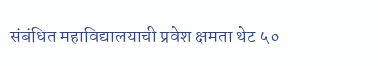संबंधित महाविद्यालयाची प्रवेश क्षमता थेट ५०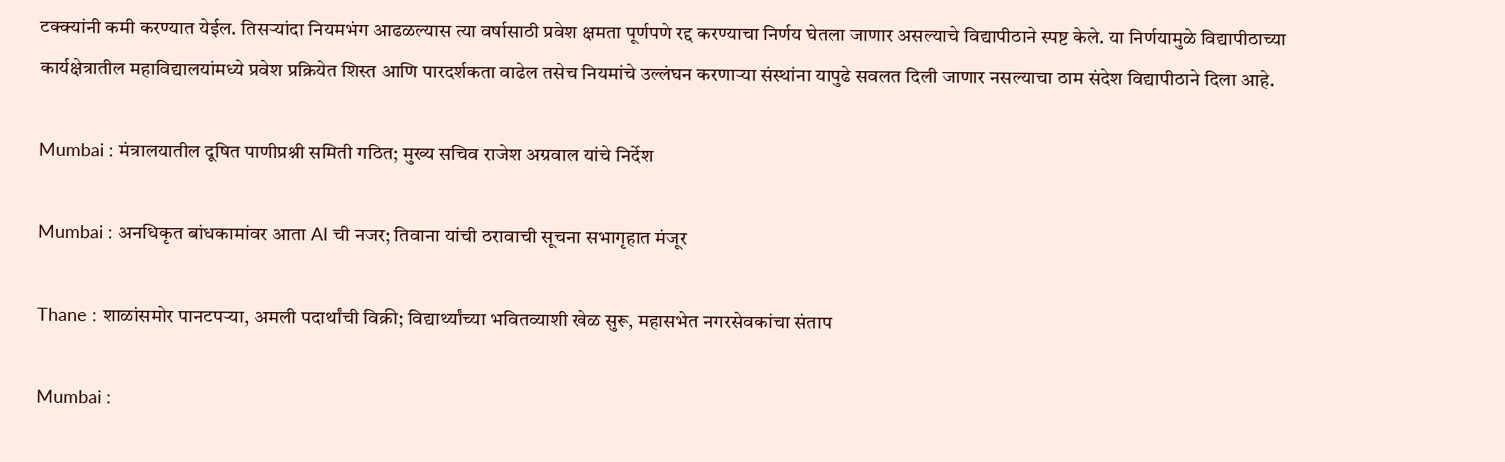टक्क्यांनी कमी करण्यात येईल. तिसऱ्यांदा नियमभंग आढळल्यास त्या वर्षासाठी प्रवेश क्षमता पूर्णपणे रद्द करण्याचा निर्णय घेतला जाणार असल्याचे विद्यापीठाने स्पष्ट केले. या निर्णयामुळे विद्यापीठाच्या कार्यक्षेत्रातील महाविद्यालयांमध्ये प्रवेश प्रक्रियेत शिस्त आणि पारदर्शकता वाढेल तसेच नियमांचे उल्लंघन करणाऱ्या संस्थांना यापुढे सवलत दिली जाणार नसल्याचा ठाम संदेश विद्यापीठाने दिला आहे.

Mumbai : मंत्रालयातील दूषित पाणीप्रश्नी समिती गठित; मुख्य सचिव राजेश अग्रवाल यांचे निर्देश

Mumbai : अनधिकृत बांधकामांवर आता AI ची नजर; तिवाना यांची ठरावाची सूचना सभागृहात मंजूर

Thane : शाळांसमोर पानटपऱ्या, अमली पदार्थांची विक्री; विद्यार्थ्यांच्या भवितव्याशी खेळ सुरू, महासभेत नगरसेवकांचा संताप

Mumbai :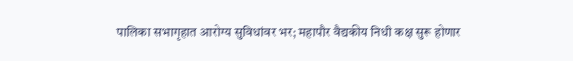पालिका सभागृहात आरोग्य सुविधांवर भर; महापौर वैद्यकीय निधी कक्ष सुरू होणार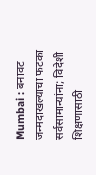Mumbai : बनावट जन्मदाखल्याचा फटका सर्वसामान्यांना; विदेशी शिक्षणासाठी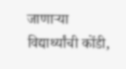जाणाऱ्या विद्यार्थ्यांची कोंडी,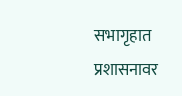सभागृहात प्रशासनावर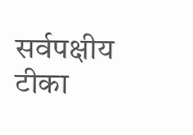सर्वपक्षीय टीका